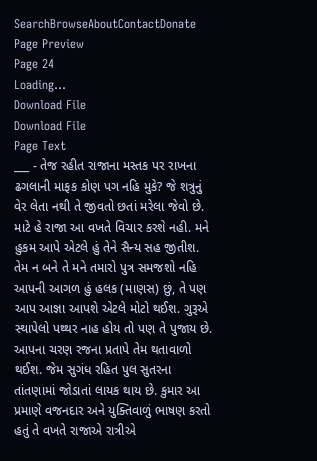SearchBrowseAboutContactDonate
Page Preview
Page 24
Loading...
Download File
Download File
Page Text
___ - તેજ રહીત રાજાના મસ્તક પર રાખના ઢગલાની માફક કોણ પગ નહિ મુકે? જે શત્રુનું વેર લેતા નથી તે જીવતો છતાં મરેલા જેવો છે. માટે હે રાજા આ વખતે વિચાર કરશે નહી. મને હુકમ આપે એટલે હું તેને સૈન્ય સહ જીતીશ. તેમ ન બને તે મને તમારો પુત્ર સમજશો નહિ આપની આગળ હું હલક (માણસ) છું, તે પણ આપ આજ્ઞા આપશે એટલે મોટો થઈશ. ગુરૂએ સ્થાપેલો પથ્થર નાહ હોય તો પણ તે પુજાય છે. આપના ચરણ રજના પ્રતાપે તેમ થતાવાળો થઈશ. જેમ સુગંધ રહિત પુલ સુતરના તાંતણામાં જોડાતાં લાયક થાય છે. કુમાર આ પ્રમાણે વજનદાર અને યુક્તિવાળું ભાષણ કરતો હતું તે વખતે રાજાએ રાત્રીએ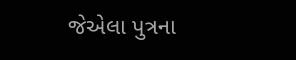જેએલા પુત્રના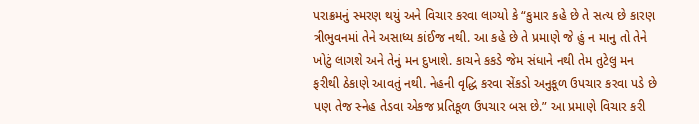પરાક્રમનું સ્મરણ થયું અને વિચાર કરવા લાગ્યો કે “કુમાર કહે છે તે સત્ય છે કારણ ત્રીભુવનમાં તેને અસાધ્ય કાંઈજ નથી. આ કહે છે તે પ્રમાણે જે હું ન માનુ તો તેને ખોટું લાગશે અને તેનું મન દુખાશે. કાચને કકડે જેમ સંધાને નથી તેમ તુટેલુ મન ફરીથી ઠેકાણે આવતું નથી. નેહની વૃદ્ધિ કરવા સેંકડો અનુકૂળ ઉપચાર કરવા પડે છે પણ તેજ સ્નેહ તેડવા એકજ પ્રતિકૂળ ઉપચાર બસ છે.” આ પ્રમાણે વિચાર કરી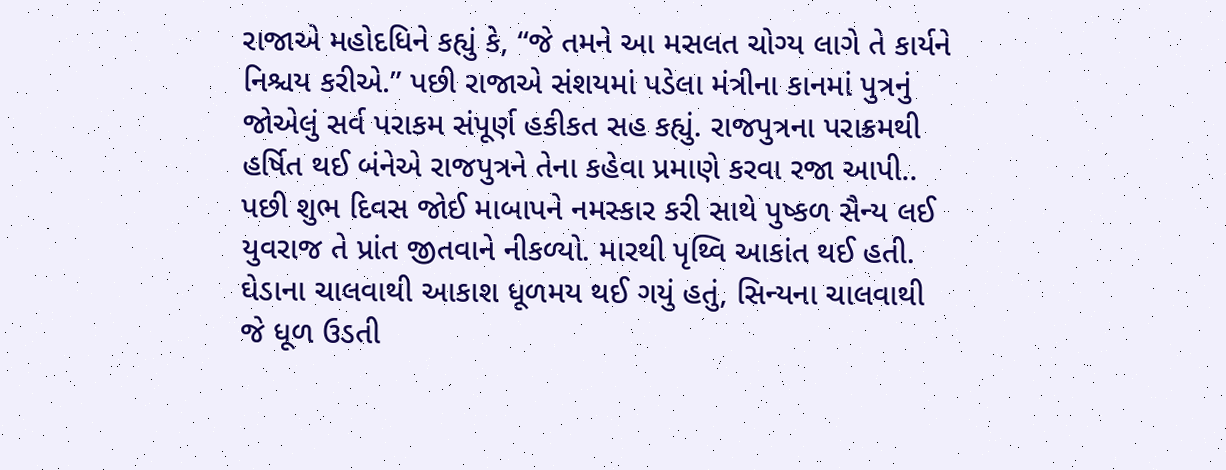રાજાએ મહોદધિને કહ્યું કે, “જે તમને આ મસલત ચોગ્ય લાગે તે કાર્યને નિશ્ચય કરીએ.” પછી રાજાએ સંશયમાં પડેલા મંત્રીના કાનમાં પુત્રનું જોએલું સર્વ પરાકમ સંપૂર્ણ હકીકત સહ કહ્યું. રાજપુત્રના પરાક્રમથી હર્ષિત થઈ બંનેએ રાજપુત્રને તેના કહેવા પ્રમાણે કરવા રજા આપી.. પછી શુભ દિવસ જોઈ માબાપને નમસ્કાર કરી સાથે પુષ્કળ સૈન્ય લઈ યુવરાજ તે પ્રાંત જીતવાને નીકળ્યો. મારથી પૃથ્વિ આકાંત થઈ હતી. ઘેડાના ચાલવાથી આકાશ ધૂળમય થઈ ગયું હતું, સિન્યના ચાલવાથી જે ધૂળ ઉડતી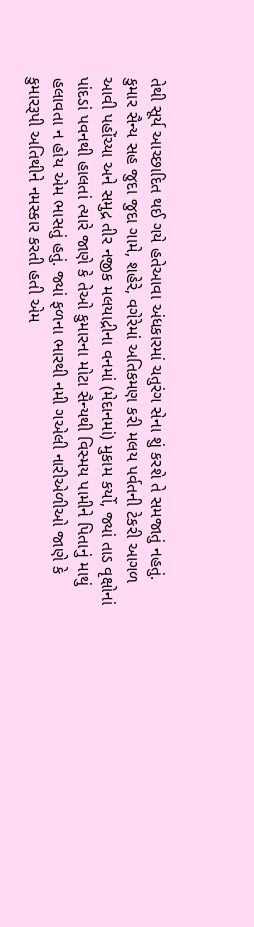તેથી સૂર્ય આચ્છાદિત થઈ ગયે હતેઆવા અંધકારમાં ચતુરંગ સેના શું કરશે તે સમજાતું નહતું. કુમાર સૈન્ય સહ જુદા જુદા ગામે, શહેરે, વગેરેમાં અતિકમણ કરી મલય પર્વતની ટેકરી આગળ આવી પહોંચ્યા અને સમુદ્ર તીર નજીક મલયાદ્રીના વનમાં (મેદાનમાં) મુકામ કર્યો, જ્યાં તાડ વૃક્ષોનાં પાંદડાં પવનથી હાલતાં ત્યારે જાણે કે તેઓ કુમારના મોટા સૈન્યથી વિસ્મય પામીને પિતાનું માથું હલાવતા ન હોય એમ ભાસતું હતું. જ્યાં ફળના ભારથી નમી ગએલી નારીએળીઓ જાણે કે કુમારરૂપી અતિથીને નમસ્કાર કરતી હતી એમ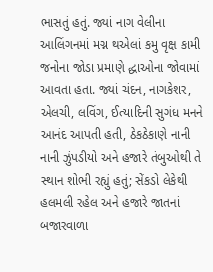ભાસતું હતું. જ્યાં નાગ વેલીના આલિંગનમાં મગ્ન થએલાં કમુ વૃક્ષ કામી જનોના જોડા પ્રમાણે દ્ધાઓના જોવામાં આવતા હતા. જ્યાં ચંદન, નાગકેશર, એલચી, લવિંગ, ઈત્યાદિની સુગંધ મનને આનંદ આપતી હતી, ઠેકઠેકાણે નાની નાની ઝુંપડીયો અને હજારે તંબુઓથી તે સ્થાન શોભી રહ્યું હતું; સેંકડો લેકેથી હલમલી રહેલ અને હજારે જાતનાં બજારવાળા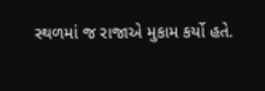સ્થળમાં જ રાજાએ મુકામ કર્યો હતે.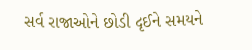સર્વ રાજાઓને છોડી દૃઈને સમયને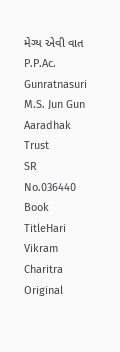મેગ્ય એવી વાત P.P.Ac. Gunratnasuri M.S. Jun Gun Aaradhak Trust
SR No.036440
Book TitleHari Vikram Charitra
Original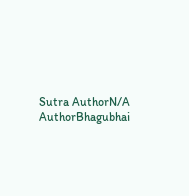Sutra AuthorN/A
AuthorBhagubhai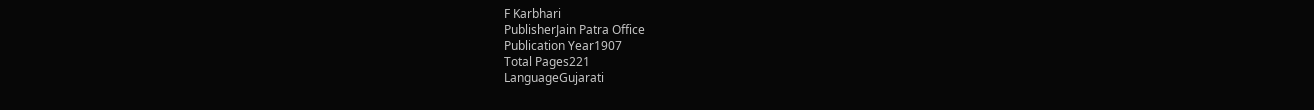F Karbhari
PublisherJain Patra Office
Publication Year1907
Total Pages221
LanguageGujarati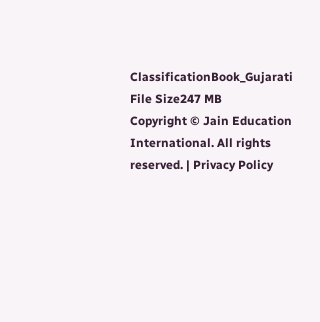ClassificationBook_Gujarati
File Size247 MB
Copyright © Jain Education International. All rights reserved. | Privacy Policy